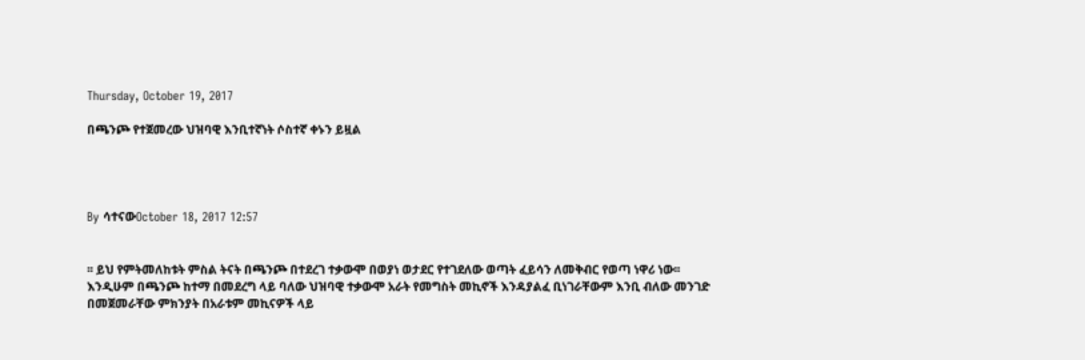Thursday, October 19, 2017

በጫንጮ የተጀመረው ህዝባዊ እንቢተኛነት ሶስተኛ ቀኑን ይዟል




By ሳተናውOctober 18, 2017 12:57


፡፡ ይህ የምትመለከቱት ምስል ትናት በጫንጮ በተደረገ ተቃውሞ በወያነ ወታደር የተገደለው ወጣት ፈይሳን ለመቅብር የወጣ ነዋሪ ነው፡፡
እንዲሁም በጫንጮ ከተማ በመደረግ ላይ ባለው ህዝባዊ ተቃውሞ አራት የመግስት መኪኖች እንዳያልፈ ቢነገራቸውም እንቢ ብለው መንገድ በመጀመራቸው ምክንያት በአራቱም መኪናዎች ላይ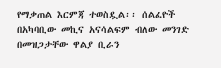የማቃጠል እርምጃ ተወስዷል፡፡ ሰልፈዮች በአካባቢው መኪና አናሳልፍም ብለው መንገድ በመዝጋታቸው ዋልያ ቢራን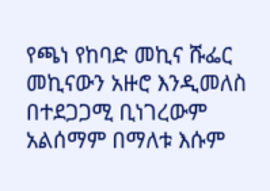የጫነ የከባድ መኪና ሹፌር መኪናውን አዙሮ እንዲመለስ በተደጋጋሚ ቢነገረውም አልሰማም በማለቱ እሱም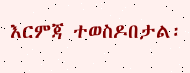እርምጃ ተወስዶበታል፡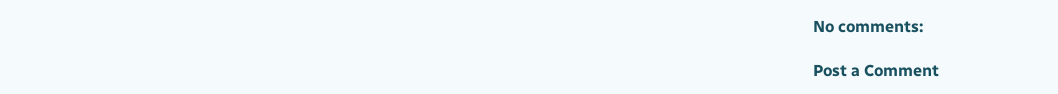No comments:

Post a Comment